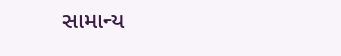સામાન્ય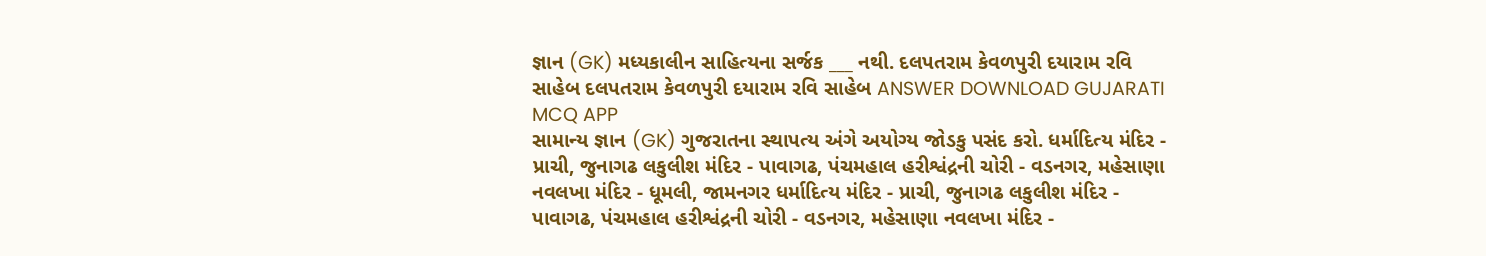જ્ઞાન (GK) મધ્યકાલીન સાહિત્યના સર્જક ___ નથી. દલપતરામ કેવળપુરી દયારામ રવિ સાહેબ દલપતરામ કેવળપુરી દયારામ રવિ સાહેબ ANSWER DOWNLOAD GUJARATI MCQ APP
સામાન્ય જ્ઞાન (GK) ગુજરાતના સ્થાપત્ય અંગે અયોગ્ય જોડકુ પસંદ કરો. ધર્માદિત્ય મંદિર - પ્રાચી, જુનાગઢ લકુલીશ મંદિર - પાવાગઢ, પંચમહાલ હરીશ્વંદ્રની ચોરી - વડનગર, મહેસાણા નવલખા મંદિર - ધૂમલી, જામનગર ધર્માદિત્ય મંદિર - પ્રાચી, જુનાગઢ લકુલીશ મંદિર - પાવાગઢ, પંચમહાલ હરીશ્વંદ્રની ચોરી - વડનગર, મહેસાણા નવલખા મંદિર -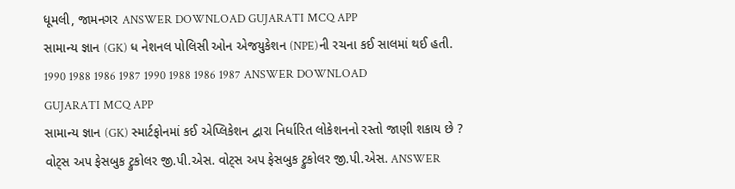ધૂમલી, જામનગર ANSWER DOWNLOAD GUJARATI MCQ APP
સામાન્ય જ્ઞાન (GK) ધ નેશનલ પોલિસી ઓન એજયુકેશન (NPE)ની રચના કઈ સાલમાં થઈ હતી. 1990 1988 1986 1987 1990 1988 1986 1987 ANSWER DOWNLOAD GUJARATI MCQ APP
સામાન્ય જ્ઞાન (GK) સ્માર્ટફોનમાં કઈ એપ્લિકેશન દ્વારા નિર્ધારિત લોકેશનનો રસ્તો જાણી શકાય છે ? વોટ્સ અપ ફેસબુક ટ્રુકોલર જી.પી.એસ. વોટ્સ અપ ફેસબુક ટ્રુકોલર જી.પી.એસ. ANSWER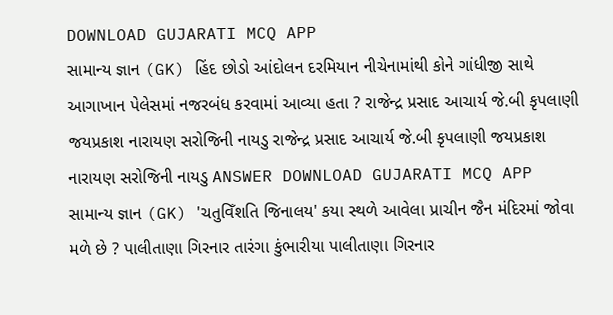DOWNLOAD GUJARATI MCQ APP
સામાન્ય જ્ઞાન (GK) હિંદ છોડો આંદોલન દરમિયાન નીચેનામાંથી કોને ગાંધીજી સાથે આગાખાન પેલેસમાં નજરબંધ કરવામાં આવ્યા હતા ? રાજેન્દ્ર પ્રસાદ આચાર્ય જે.બી કૃપલાણી જયપ્રકાશ નારાયણ સરોજિની નાયડુ રાજેન્દ્ર પ્રસાદ આચાર્ય જે.બી કૃપલાણી જયપ્રકાશ નારાયણ સરોજિની નાયડુ ANSWER DOWNLOAD GUJARATI MCQ APP
સામાન્ય જ્ઞાન (GK) 'ચતુવિઁશતિ જિનાલય' કયા સ્થળે આવેલા પ્રાચીન જૈન મંદિરમાં જોવા મળે છે ? પાલીતાણા ગિરનાર તારંગા કુંભારીયા પાલીતાણા ગિરનાર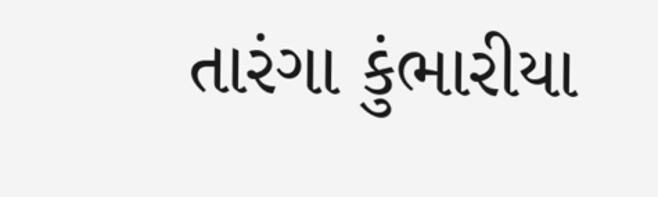તારંગા કુંભારીયા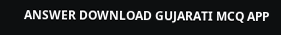ANSWER DOWNLOAD GUJARATI MCQ APP